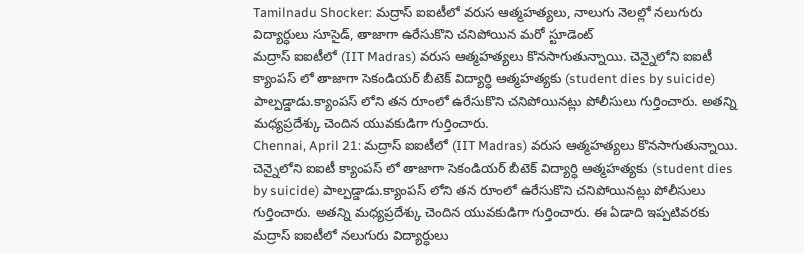Tamilnadu Shocker: మద్రాస్ ఐఐటీలో వరుస ఆత్మహత్యలు, నాలుగు నెలల్లో నలుగురు విద్యార్ధులు సూసైడ్, తాజాగా ఉరేసుకొని చనిపోయిన మరో స్టూడెంట్
మద్రాస్ ఐఐటీలో (IIT Madras) వరుస ఆత్మహత్యలు కొనసాగుతున్నాయి. చెన్నైలోని ఐఐటీ క్యాంపస్ లో తాజాగా సెకండియర్ బీటెక్ విద్యార్ధి ఆత్మహత్యకు (student dies by suicide) పాల్పడ్డాడు.క్యాంపస్ లోని తన రూంలో ఉరేసుకొని చనిపోయినట్లు పోలీసులు గుర్తించారు. అతన్ని మధ్యప్రదేశ్కు చెందిన యువకుడిగా గుర్తించారు.
Chennai, April 21: మద్రాస్ ఐఐటీలో (IIT Madras) వరుస ఆత్మహత్యలు కొనసాగుతున్నాయి. చెన్నైలోని ఐఐటీ క్యాంపస్ లో తాజాగా సెకండియర్ బీటెక్ విద్యార్ధి ఆత్మహత్యకు (student dies by suicide) పాల్పడ్డాడు.క్యాంపస్ లోని తన రూంలో ఉరేసుకొని చనిపోయినట్లు పోలీసులు గుర్తించారు. అతన్ని మధ్యప్రదేశ్కు చెందిన యువకుడిగా గుర్తించారు. ఈ ఏడాది ఇప్పటివరకు మద్రాస్ ఐఐటీలో నలుగురు విద్యార్ధులు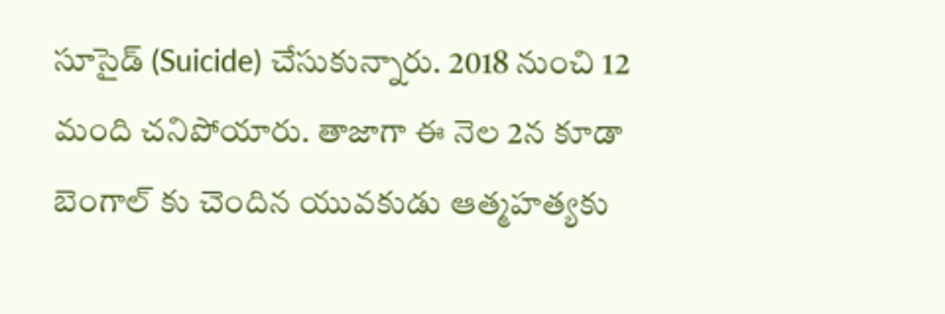సూసైడ్ (Suicide) చేసుకున్నారు. 2018 నుంచి 12 మంది చనిపోయారు. తాజాగా ఈ నెల 2న కూడా బెంగాల్ కు చెందిన యువకుడు ఆత్మహత్యకు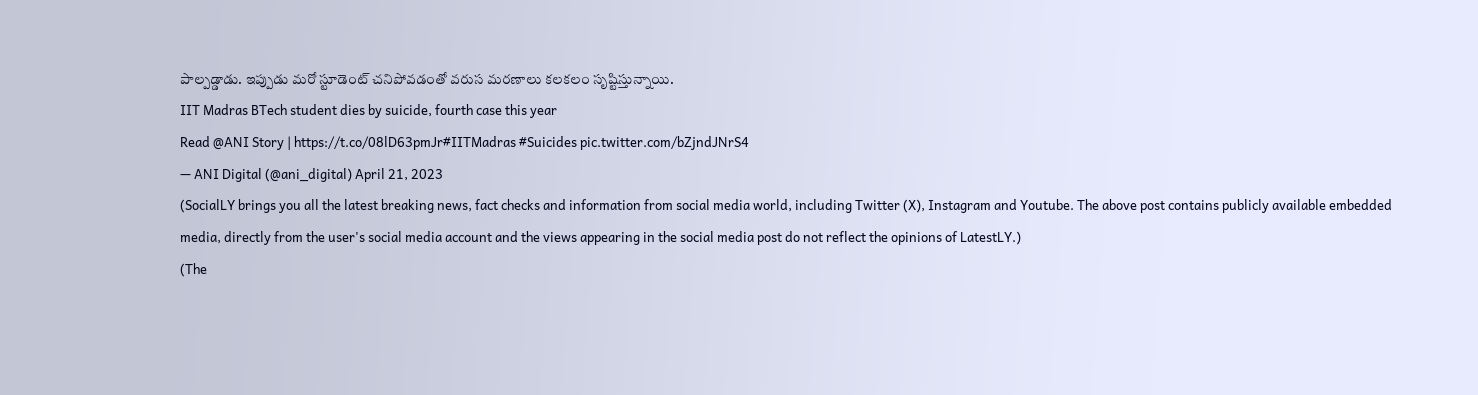పాల్పడ్డాడు. ఇప్పుడు మరో స్టూడెంట్ చనిపోవడంతో వరుస మరణాలు కలకలం సృష్టిస్తున్నాయి.
IIT Madras BTech student dies by suicide, fourth case this year
Read @ANI Story | https://t.co/08lD63pmJr#IITMadras #Suicides pic.twitter.com/bZjndJNrS4
— ANI Digital (@ani_digital) April 21, 2023
(SocialLY brings you all the latest breaking news, fact checks and information from social media world, including Twitter (X), Instagram and Youtube. The above post contains publicly available embedded media, directly from the user's social media account and the views appearing in the social media post do not reflect the opinions of LatestLY.)
(The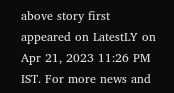above story first appeared on LatestLY on Apr 21, 2023 11:26 PM IST. For more news and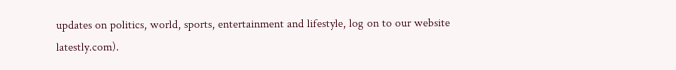updates on politics, world, sports, entertainment and lifestyle, log on to our website latestly.com).